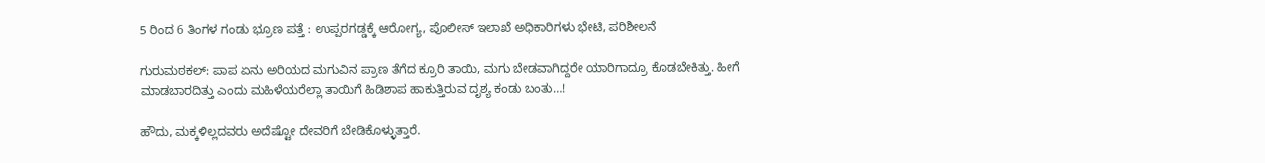5 ರಿಂದ 6 ತಿಂಗಳ ಗಂಡು ಭ್ರೂಣ ಪತ್ತೆ : ಉಪ್ಪರಗಡ್ಡಕ್ಕೆ ಆರೋಗ್ಯ, ಪೊಲೀಸ್ ಇಲಾಖೆ ಅಧಿಕಾರಿಗಳು ಭೇಟಿ, ಪರಿಶೀಲನೆ

ಗುರುಮಠಕಲ್: ಪಾಪ ಏನು ಅರಿಯದ ಮಗುವಿನ ಪ್ರಾಣ ತೆಗೆದ ಕ್ರೂರಿ ತಾಯಿ, ಮಗು ಬೇಡವಾಗಿದ್ದರೇ ಯಾರಿಗಾದ್ರೂ ಕೊಡಬೇಕಿತ್ತು. ಹೀಗೆ ಮಾಡಬಾರದಿತ್ತು ಎಂದು ಮಹಿಳೆಯರೆಲ್ಲಾ ತಾಯಿಗೆ ಹಿಡಿಶಾಪ ಹಾಕುತ್ತಿರುವ ದೃಶ್ಯ ಕಂಡು ಬಂತು…!

ಹೌದು, ಮಕ್ಕಳಿಲ್ಲದವರು ಅದೆಷ್ಟೋ ದೇವರಿಗೆ ಬೇಡಿಕೊಳ್ಳುತ್ತಾರೆ.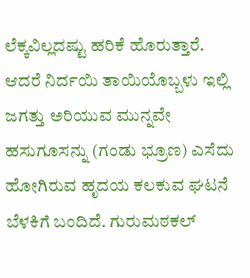ಲೆಕ್ಕವಿಲ್ಲದಷ್ಟು ಹರಿಕೆ ಹೊರುತ್ತಾರೆ. ಆದರೆ ನಿರ್ದಯಿ ತಾಯಿಯೊಬ್ಬಳು ಇಲ್ಲಿ ಜಗತ್ತು ಅರಿಯುವ ಮುನ್ನವೇ ಹಸುಗೂಸನ್ನು (ಗಂಡು ಭ್ರೂಣ) ಎಸೆದು ಹೋಗಿರುವ ಹೃದಯ ಕಲಕುವ ಘಟನೆ ಬೆಳಕಿಗೆ ಬಂದಿದೆ. ಗುರುಮಠಕಲ್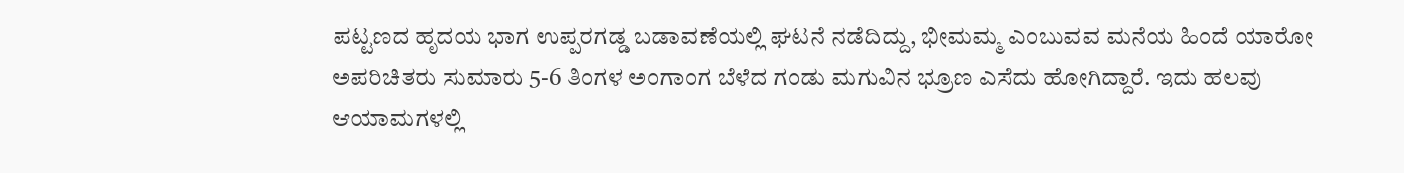ಪಟ್ಟಣದ ಹೃದಯ ಭಾಗ ಉಪ್ಪರಗಡ್ಡ ಬಡಾವಣೆಯಲ್ಲಿ ಘಟನೆ ನಡೆದಿದ್ದು, ಭೀಮಮ್ಮ ಎಂಬುವವ ಮನೆಯ ಹಿಂದೆ ಯಾರೋ ಅಪರಿಚಿತರು ಸುಮಾರು 5-6 ತಿಂಗಳ ಅಂಗಾಂಗ ಬೆಳೆದ ಗಂಡು ಮಗುವಿನ ಭ್ರೂಣ ಎಸೆದು ಹೋಗಿದ್ದಾರೆ. ಇದು ಹಲವು ಆಯಾಮಗಳಲ್ಲಿ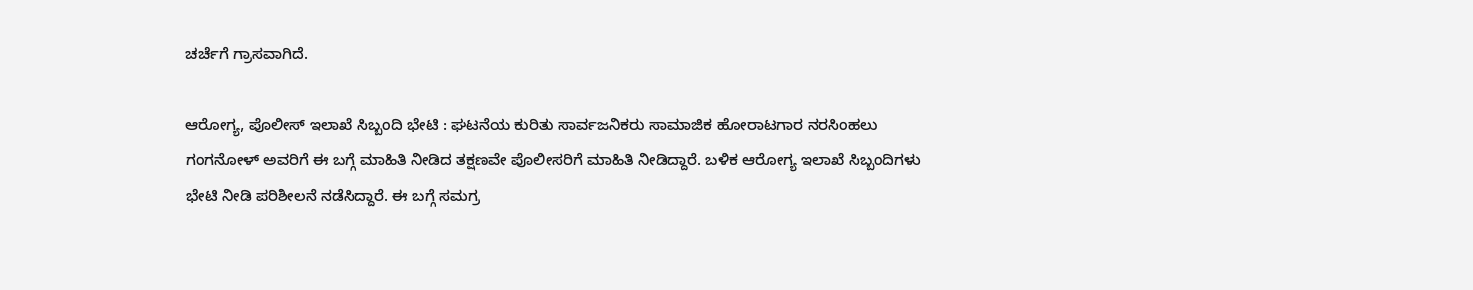ಚರ್ಚೆಗೆ ಗ್ರಾಸವಾಗಿದೆ.

ಆರೋಗ್ಯ, ಪೊಲೀಸ್ ಇಲಾಖೆ ಸಿಬ್ಬಂದಿ ಭೇಟಿ : ಘಟನೆಯ ಕುರಿತು ಸಾರ್ವಜನಿಕರು ಸಾಮಾಜಿಕ ಹೋರಾಟಗಾರ ನರಸಿಂಹಲು ಗಂಗನೋಳ್ ಅವರಿಗೆ ಈ ಬಗ್ಗೆ ಮಾಹಿತಿ ನೀಡಿದ ತಕ್ಷಣವೇ ಪೊಲೀಸರಿಗೆ ಮಾಹಿತಿ ನೀಡಿದ್ದಾರೆ. ಬಳಿಕ ಆರೋಗ್ಯ ಇಲಾಖೆ ಸಿಬ್ಬಂದಿಗಳು ಭೇಟಿ ನೀಡಿ ಪರಿಶೀಲನೆ ನಡೆಸಿದ್ದಾರೆ. ಈ ಬಗ್ಗೆ ಸಮಗ್ರ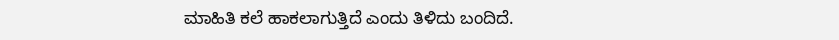ಮಾಹಿತಿ ಕಲೆ ಹಾಕಲಾಗುತ್ತಿದೆ ಎಂದು ತಿಳಿದು ಬಂದಿದೆ.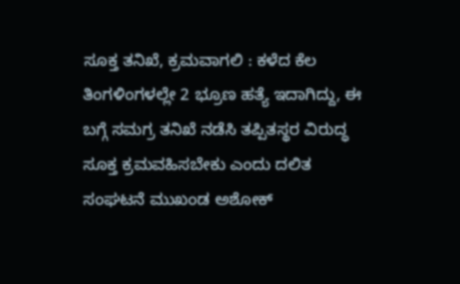ಸೂಕ್ತ ತನಿಖೆ, ಕ್ರಮವಾಗಲಿ : ಕಳೆದ ಕೆಲ ತಿಂಗಳಿಂಗಳಲ್ಲೇ 2 ಭ್ರೂಣ ಹತ್ಯೆ ಇದಾಗಿದ್ದು, ಈ ಬಗ್ಗೆ ಸಮಗ್ರ ತನಿಖೆ ನಡೆಸಿ ತಪ್ಪಿತಸ್ಥರ ವಿರುದ್ಧ ಸೂಕ್ತ ಕ್ರಮವಹಿಸಬೇಕು ಎಂದು ದಲಿತ ಸಂಘಟನೆ ಮುಖಂಡ ಅಶೋಕ್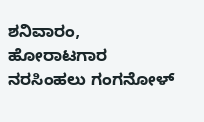ಶನಿವಾರಂ, ಹೋರಾಟಗಾರ ನರಸಿಂಹಲು ಗಂಗನೋಳ್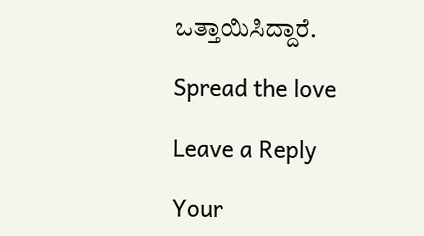ಒತ್ತಾಯಿಸಿದ್ದಾರೆ.

Spread the love

Leave a Reply

Your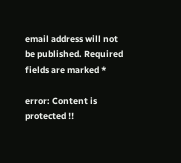email address will not be published. Required fields are marked *

error: Content is protected !!